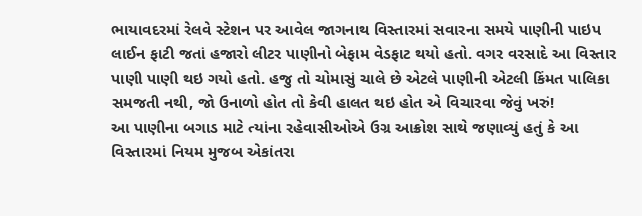ભાયાવદરમાં રેલવે સ્ટેશન પર આવેલ જાગનાથ વિસ્તારમાં સવારના સમયે પાણીની પાઇપ લાઈન ફાટી જતાં હજારો લીટર પાણીનો બેફામ વેડફાટ થયો હતો. વગર વરસાદે આ વિસ્તાર પાણી પાણી થઇ ગયો હતો. હજુ તો ચોમાસું ચાલે છે એટલે પાણીની એટલી કિંમત પાલિકા સમજતી નથી, જો ઉનાળો હોત તો કેવી હાલત થઇ હોત એ વિચારવા જેવું ખરું!
આ પાણીના બગાડ માટે ત્યાંના રહેવાસીઓએ ઉગ્ર આક્રોશ સાથે જણાવ્યું હતું કે આ વિસ્તારમાં નિયમ મુજબ એકાંતરા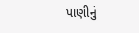પાણીનું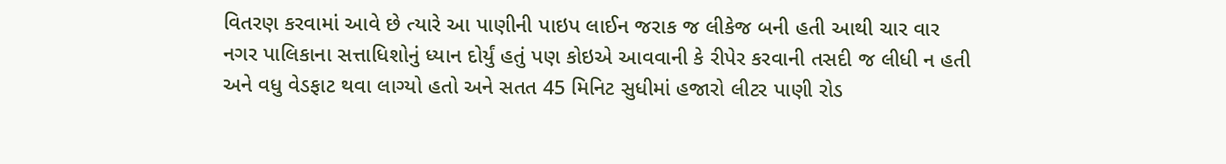વિતરણ કરવામાં આવે છે ત્યારે આ પાણીની પાઇપ લાઈન જરાક જ લીકેજ બની હતી આથી ચાર વાર નગર પાલિકાના સત્તાધિશોનું ધ્યાન દોર્યું હતું પણ કોઇએ આવવાની કે રીપેર કરવાની તસદી જ લીધી ન હતી અને વધુ વેડફાટ થવા લાગ્યો હતો અને સતત 45 મિનિટ સુધીમાં હજારો લીટર પાણી રોડ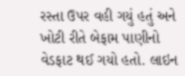રસ્તા ઉપર વહી ગયું હતું અને ખોટી રીતે બેફામ પાણીનો વેડફાટ થઈ ગયો હતો. લાઇન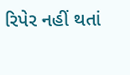રિપેર નહીં થતાં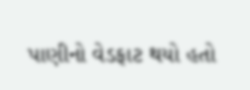પાણીનો વેડફાટ થયો હતો